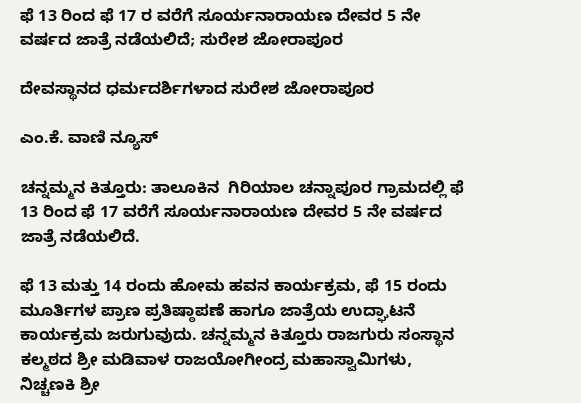ಫೆ 13 ರಿಂದ ಫೆ 17 ರ ವರೆಗೆ ಸೂರ್ಯನಾರಾಯಣ ದೇವರ 5 ನೇ ವರ್ಷದ ಜಾತ್ರೆ ನಡೆಯಲಿದೆ; ಸುರೇಶ ಜೋರಾಪೂರ

ದೇವಸ್ಥಾನದ ಧರ್ಮದರ್ಶಿಗಳಾದ ಸುರೇಶ ಜೋರಾಪೂರ

ಎಂ.ಕೆ. ವಾಣಿ ನ್ಯೂಸ್

ಚನ್ನಮ್ಮನ ಕಿತ್ತೂರು: ತಾಲೂಕಿನ  ಗಿರಿಯಾಲ ಚನ್ನಾಪೂರ ಗ್ರಾಮದಲ್ಲಿ ಫೆ 13 ರಿಂದ ಫೆ 17 ವರೆಗೆ ಸೂರ್ಯನಾರಾಯಣ ದೇವರ 5 ನೇ ವರ್ಷದ ಜಾತ್ರೆ ನಡೆಯಲಿದೆ.

ಫೆ 13 ಮತ್ತು 14 ರಂದು ಹೋಮ ಹವನ ಕಾರ್ಯಕ್ರಮ, ಫೆ 15 ರಂದು ಮೂರ್ತಿಗಳ ಪ್ರಾಣ ಪ್ರತಿಷ್ಠಾಪಣೆ ಹಾಗೂ ಜಾತ್ರೆಯ ಉದ್ಘಾಟನೆ ಕಾರ್ಯಕ್ರಮ ಜರುಗುವುದು. ಚನ್ನಮ್ಮನ ಕಿತ್ತೂರು ರಾಜಗುರು ಸಂಸ್ಥಾನ ಕಲ್ಮಠದ ಶ್ರೀ ಮಡಿವಾಳ ರಾಜಯೋಗೀಂದ್ರ ಮಹಾಸ್ವಾಮಿಗಳು, ನಿಚ್ಚಣಕಿ ಶ್ರೀ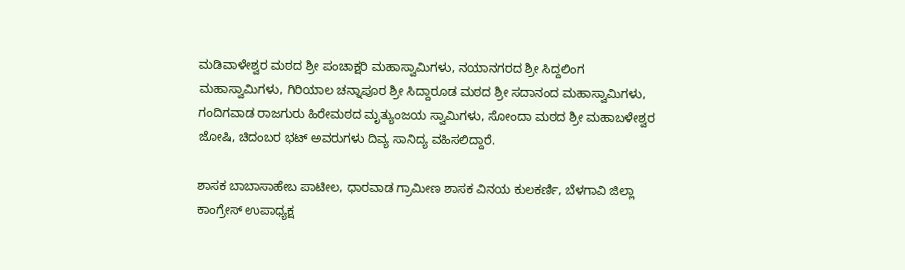ಮಡಿವಾಳೇಶ್ವರ ಮಠದ ಶ್ರೀ ಪಂಚಾಕ್ಷರಿ ಮಹಾಸ್ವಾಮಿಗಳು, ನಯಾನಗರದ ಶ್ರೀ ಸಿದ್ದಲಿಂಗ ಮಹಾಸ್ವಾಮಿಗಳು, ಗಿರಿಯಾಲ ಚನ್ನಾಪೂರ ಶ್ರೀ ಸಿದ್ದಾರೂಡ ಮಠದ ಶ್ರೀ ಸದಾನಂದ ಮಹಾಸ್ವಾಮಿಗಳು, ಗಂದಿಗವಾಡ ರಾಜಗುರು ಹಿರೇಮಠದ ಮೃತ್ಯುಂಜಯ ಸ್ವಾಮಿಗಳು, ಸೋಂದಾ ಮಠದ ಶ್ರೀ ಮಹಾಬಳೇಶ್ವರ ಜೋಷಿ, ಚಿದಂಬರ ಭಟ್ ಅವರುಗಳು ದಿವ್ಯ ಸಾನಿದ್ಯ ವಹಿಸಲಿದ್ದಾರೆ.

ಶಾಸಕ ಬಾಬಾಸಾಹೇಬ ಪಾಟೀಲ, ಧಾರವಾಡ ಗ್ರಾಮೀಣ ಶಾಸಕ ವಿನಯ ಕುಲಕರ್ಣಿ, ಬೆಳಗಾವಿ ಜಿಲ್ಲಾ ಕಾಂಗ್ರೇಸ್ ಉಪಾಧ್ಯಕ್ಷ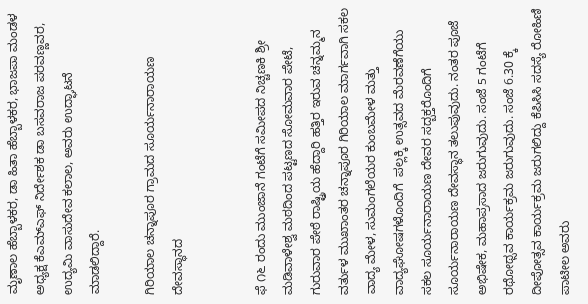ಮೃಣಾಲ ಹೆಬ್ಬಾಳಕರ, ಡಾ ಹಿತಾ ಹೆಬ್ಬಾಳಕರ, ಭಾಜಪಾ ಮಂಡಳ ಅಧ್ಯಕ್ಷ ಕೆಎಮ್‌ಎಫ್‌ ನಿರ್ದೇಶಕ ಡಾ ಬಸವರಾಜ ಪರವಣ್ಣವರ, ಉದ್ಯಮಿ ವಾಸುದೇವ ಕಲಾಲ, ಅವರು ಉದ್ಘಾಟನೆ ಮಾಡಲಿದ್ದಾರೆ.

ಗಿರಿಯಾಲ ಚನ್ನಾಪೂರ ಗ್ರಾಮದ ಸೂರ್ಯನಾರಾಯಣ ದೇವಸ್ಥಾನದ


ಫೆ ೧೬ ರಂದು ಮುಂಜಾನೆ ಗಂಟೆಗೆ ಸಮೀಪದ ನಿಚ್ಚಣಕಿ ಶ್ರೀ ಮಡಿವಾಳೇಶ್ವ ಮಠದಿಂದ ಪಟ್ಟಣದ ಸೋಮವಾರ ಪೇಟೆ, ಗುರುವಾರ ಪೇಠೆ ರಾಷ್ಟ್ರಿಯ ಹೆದ್ದಾರಿ ಹತ್ತಿರ ಇರುವ ಚನ್ನಮ್ಮನ ವರ್ತುಳ ಮುಖಾಂತರ ಚನ್ನಾಪೂರ ಗಿರಿಯಾಲ ಮಾರ್ಗವಾಗಿ ಸಕಲ ವಾದ್ಯ ಮೇಳ, ಸುಮಂಗಲೆಯರ ಕುಂಬಮೇಳ ಮತ್ತು ವಾದ್ಯಘೋಷಗಳೊಂದಿಗೆ  ಪಲ್ಲಕ್ಕಿ ಉತ್ಸವದ ಮೆರವಣೆಗೆಯು ಸಕಲ ಸೂರ್ಯನಾರಾಯಣ ದೇವರ ಸದ್ಬಕ್ತರೊಂದಿಗೆ ಸೂರ್ಯನಾರಾಯಣ ದೇವಸ್ಥಾನ ತಲುಪುವುದು. ನಂತರ ಪೂಜೆ ಅಭಿಷೇಕ, ಮಹಾಪ್ರಸಾದ ಜರುಗುವುದು. ಸಂಜೆ 5 ಗಂಟೆಗೆ ರಥೋಥ್ಸವ ಕಾರ್ಯಕ್ರಮ ಜರುಗುವುದು. ಸಂಜೆ 6.30 ಕ್ಕೆ ದೀಪೋತ್ಸವ ಕಾರ್ಯಕ್ರಮ ಜರುಗಲಿದ್ದು ಕೆಪಿಸಿಸಿ ಸದಸ್ಯೆ ರೋಹಿಣಿ ಪಾಟೀಲ ಅವರು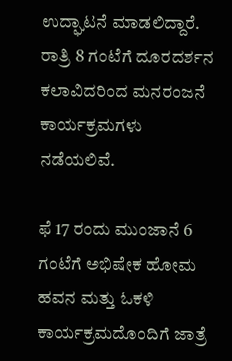ಉದ್ಘಾಟನೆ ಮಾಡಲಿದ್ದಾರೆ. ರಾತ್ರಿ 8 ಗಂಟೆಗೆ ದೂರದರ್ಶನ ಕಲಾವಿದರಿಂದ ಮನರಂಜನೆ ಕಾರ್ಯಕ್ರಮಗಳು ನಡೆಯಲಿವೆ.

ಫೆ 17 ರಂದು ಮುಂಜಾನೆ 6 ಗಂಟೆಗೆ ಅಭಿಷೇಕ ಹೋಮ ಹವನ ಮತ್ತು ಓಕಳಿ ಕಾರ್ಯಕ್ರಮದೊಂದಿಗೆ ಜಾತ್ರೆ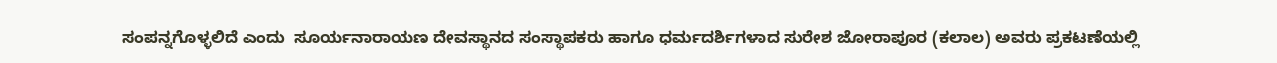ಸಂಪನ್ನಗೊಳ್ಳಲಿದೆ ಎಂದು  ಸೂರ್ಯನಾರಾಯಣ ದೇವಸ್ಥಾನದ ಸಂಸ್ಥಾಪಕರು ಹಾಗೂ ಧರ್ಮದರ್ಶಿಗಳಾದ ಸುರೇಶ ಜೋರಾಪೂರ (ಕಲಾಲ) ಅವರು ಪ್ರಕಟಣೆಯಲ್ಲಿ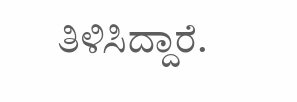ತಿಳಿಸಿದ್ದಾರೆ.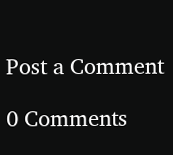Post a Comment

0 Comments